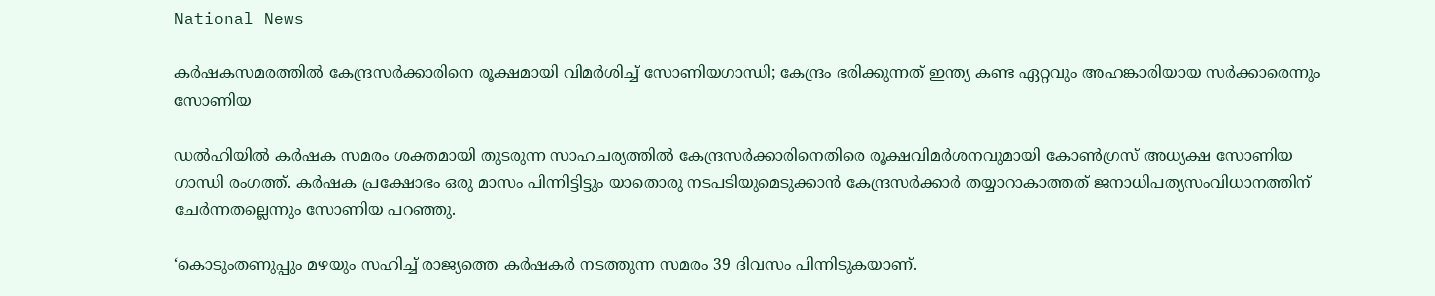National News

കര്‍ഷകസമരത്തില്‍ കേന്ദ്രസര്‍ക്കാരിനെ രൂക്ഷമായി വിമര്‍ശിച്ച് സോണിയഗാന്ധി; കേന്ദ്രം ഭരിക്കുന്നത് ഇന്ത്യ കണ്ട ഏറ്റവും അഹങ്കാരിയായ സര്‍ക്കാരെന്നും സോണിയ

ഡല്‍ഹിയില്‍ കര്‍ഷക സമരം ശക്തമായി തുടരുന്ന സാഹചര്യത്തില്‍ കേന്ദ്രസര്‍ക്കാരിനെതിരെ രൂക്ഷവിമര്‍ശനവുമായി കോണ്‍ഗ്രസ് അധ്യക്ഷ സോണിയ ഗാന്ധി രംഗത്ത്. കര്‍ഷക പ്രക്ഷോഭം ഒരു മാസം പിന്നിട്ടിട്ടും യാതൊരു നടപടിയുമെടുക്കാന്‍ കേന്ദ്രസര്‍ക്കാര്‍ തയ്യാറാകാത്തത് ജനാധിപത്യസംവിധാനത്തിന് ചേര്‍ന്നതല്ലെന്നും സോണിയ പറഞ്ഞു.

‘കൊടുംതണുപ്പും മഴയും സഹിച്ച് രാജ്യത്തെ കര്‍ഷകര്‍ നടത്തുന്ന സമരം 39 ദിവസം പിന്നിടുകയാണ്.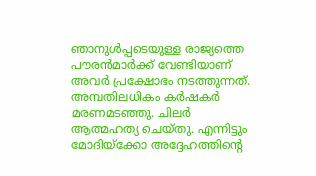ഞാനുള്‍പ്പടെയുള്ള രാജ്യത്തെ പൗരന്‍മാര്‍ക്ക് വേണ്ടിയാണ് അവര്‍ പ്രക്ഷോഭം നടത്തുന്നത്. അമ്പതിലധികം കര്‍ഷകര്‍ മരണമടഞ്ഞു. ചിലര്‍ ആത്മഹത്യ ചെയ്തു. എന്നിട്ടും മോദിയ്ക്കോ അദ്ദേഹത്തിന്റെ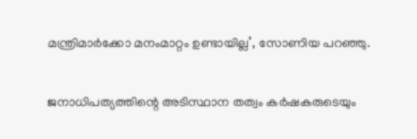മന്ത്രിമാര്‍ക്കോ മനംമാറ്റം ഉണ്ടായില്ല’, സോണിയ പറഞ്ഞു.

ജനാധിപത്യത്തിന്റെ അടിസ്ഥാന തത്വം കര്‍ഷകരുടെയും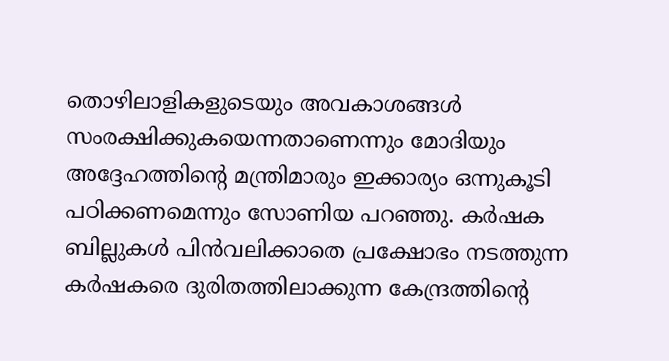തൊഴിലാളികളുടെയും അവകാശങ്ങള്‍ സംരക്ഷിക്കുകയെന്നതാണെന്നും മോദിയും അദ്ദേഹത്തിന്റെ മന്ത്രിമാരും ഇക്കാര്യം ഒന്നുകൂടി പഠിക്കണമെന്നും സോണിയ പറഞ്ഞു. കര്‍ഷക ബില്ലുകള്‍ പിന്‍വലിക്കാതെ പ്രക്ഷോഭം നടത്തുന്ന കര്‍ഷകരെ ദുരിതത്തിലാക്കുന്ന കേന്ദ്രത്തിന്റെ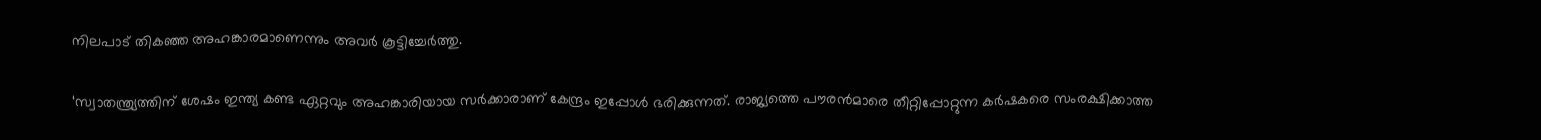നിലപാട് തികഞ്ഞ അഹങ്കാരമാണെന്നും അവര്‍ കൂട്ടിച്ചേര്‍ത്തു.

‘സ്വാതന്ത്ര്യത്തിന് ശേഷം ഇന്ത്യ കണ്ട ഏറ്റവും അഹങ്കാരിയായ സര്‍ക്കാരാണ് കേന്ദ്രം ഇപ്പോള്‍ ഭരിക്കുന്നത്. രാജ്യത്തെ പൗരന്‍മാരെ തീറ്റിപ്പോറ്റുന്ന കര്‍ഷകരെ സംരക്ഷിക്കാത്ത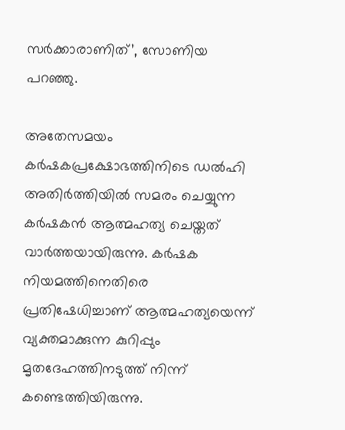സര്‍ക്കാരാണിത്’, സോണിയ പറഞ്ഞു.

അതേസമയം കര്‍ഷകപ്രക്ഷോഭത്തിനിടെ ഡല്‍ഹി അതിര്‍ത്തിയില്‍ സമരം ചെയ്യുന്ന കര്‍ഷകന്‍ ആത്മഹത്യ ചെയ്തത് വാര്‍ത്തയായിരുന്നു. കര്‍ഷക നിയമത്തിനെതിരെ പ്രതിഷേധിച്ചാണ് ആത്മഹത്യയെന്ന് വ്യക്തമാക്കുന്ന കുറിപ്പും മൃതദേഹത്തിനടുത്ത് നിന്ന് കണ്ടെത്തിയിരുന്നു.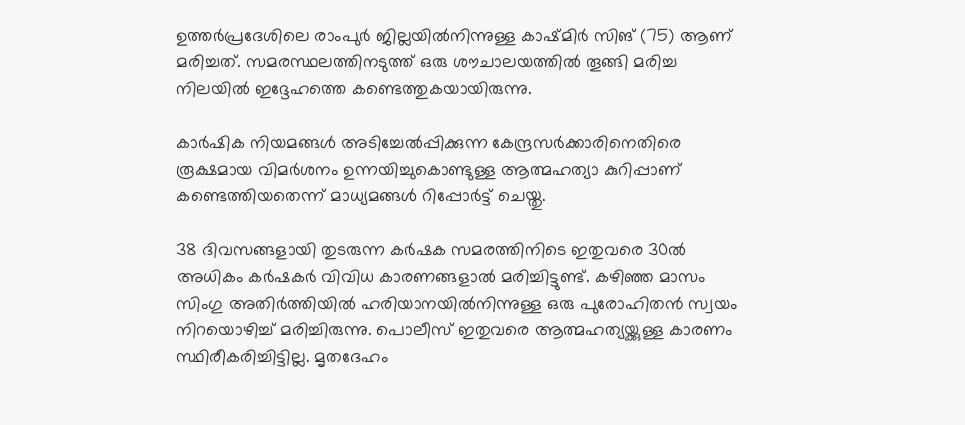ഉത്തര്‍പ്രദേശിലെ രാംപുര്‍ ജില്ലയില്‍നിന്നുള്ള കാഷ്മിര്‍ സിങ് (75) ആണ് മരിച്ചത്. സമരസ്ഥലത്തിനടുത്ത് ഒരു ശൗചാലയത്തില്‍ തൂങ്ങി മരിച്ച നിലയില്‍ ഇദ്ദേഹത്തെ കണ്ടെത്തുകയായിരുന്നു.

കാര്‍ഷിക നിയമങ്ങള്‍ അടിച്ചേല്‍പ്പിക്കുന്ന കേന്ദ്രസര്‍ക്കാരിനെതിരെ രൂക്ഷമായ വിമര്‍ശനം ഉന്നയിച്ചുകൊണ്ടുള്ള ആത്മഹത്യാ കുറിപ്പാണ് കണ്ടെത്തിയതെന്ന് മാധ്യമങ്ങള്‍ റിപ്പോര്‍ട്ട് ചെയ്തു.

38 ദിവസങ്ങളായി തുടരുന്ന കര്‍ഷക സമരത്തിനിടെ ഇതുവരെ 30ല്‍ അധികം കര്‍ഷകര്‍ വിവിധ കാരണങ്ങളാല്‍ മരിച്ചിട്ടുണ്ട്. കഴിഞ്ഞ മാസം സിംഗു അതിര്‍ത്തിയില്‍ ഹരിയാനയില്‍നിന്നുള്ള ഒരു പുരോഹിതന്‍ സ്വയം നിറയൊഴിച്ച് മരിച്ചിരുന്നു. പൊലീസ് ഇതുവരെ ആത്മഹത്യയ്ക്കുള്ള കാരണം സ്ഥിരീകരിച്ചിട്ടില്ല. മൃതദേഹം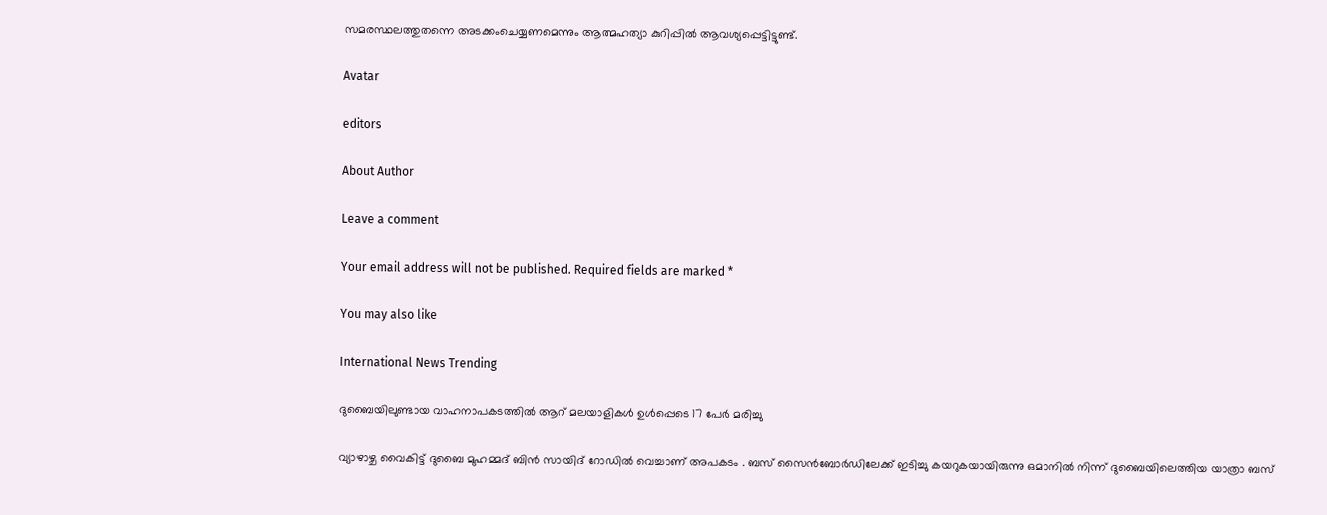സമരസ്ഥലത്തുതന്നെ അടക്കംചെയ്യണമെന്നും ആത്മഹത്യാ കുറിപ്പില്‍ ആവശ്യപ്പെട്ടിട്ടുണ്ട്.

Avatar

editors

About Author

Leave a comment

Your email address will not be published. Required fields are marked *

You may also like

International News Trending

ദുബൈയിലുണ്ടായ വാഹനാപകടത്തില്‍ ആറ് മലയാളികള്‍ ഉള്‍പ്പെടെ 17 പേര്‍ മരിച്ചു

വ്യാഴാഴ്ച വൈകിട്ട് ദുബൈ മുഹമ്മദ് ബിൻ സായിദ് റോഡിൽ വെച്ചാണ് അപകടം . ബസ് സൈൻബോർഡിലേക്ക് ഇടിച്ചു കയറുകയായിരുന്നു ഒമാനിൽ നിന്ന് ദുബൈയിലെത്തിയ യാത്രാ ബസ്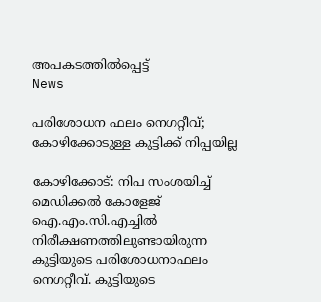അപകടത്തിൽപ്പെട്ട്
News

പരിശോധന ഫലം നെഗറ്റീവ്; കോഴിക്കോടുള്ള കുട്ടിക്ക് നിപ്പയില്ല

കോഴിക്കോട്: നിപ സംശയിച്ച് മെഡിക്കല്‍ കോളേജ് ഐ.എം.സി.എച്ചില്‍ നിരീക്ഷണത്തിലുണ്ടായിരുന്ന കുട്ടിയുടെ പരിശോധനാഫലം നെഗറ്റീവ്. കുട്ടിയുടെ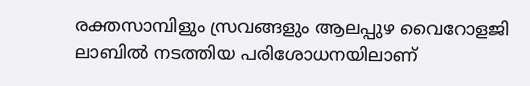രക്തസാമ്പിളും സ്രവങ്ങളും ആലപ്പുഴ വൈറോളജി ലാബില്‍ നടത്തിയ പരിശോധനയിലാണ്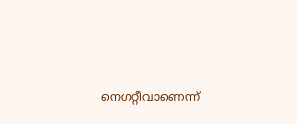നെഗറ്റീവാണെന്ന്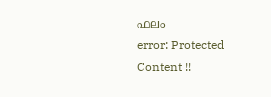ഫലം
error: Protected Content !!